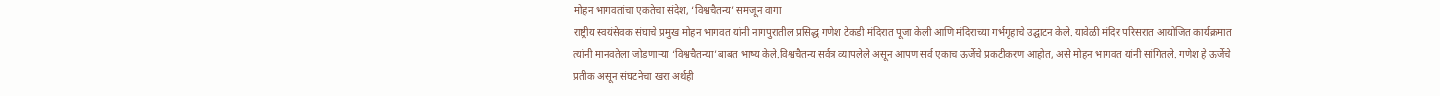मोहन भागवतांचा एकतेचा संदेश, ‘विश्वचैतन्य’ समजून वागा
राष्ट्रीय स्वयंसेवक संघाचे प्रमुख मोहन भागवत यांनी नागपुरातील प्रसिद्ध गणेश टेकडी मंदिरात पूजा केली आणि मंदिराच्या गर्भगृहाचे उद्घाटन केले. यावेळी मंदिर परिसरात आयोजित कार्यक्रमात त्यांनी मानवतेला जोडणाऱ्या ‘विश्वचैतन्या’बाबत भाष्य केले.विश्वचैतन्य सर्वत्र व्यापलेले असून आपण सर्व एकाच ऊर्जेचे प्रकटीकरण आहोत, असे मोहन भागवत यांनी सांगितले. गणेश हे ऊर्जेचे प्रतीक असून संघटनेचा खरा अर्थही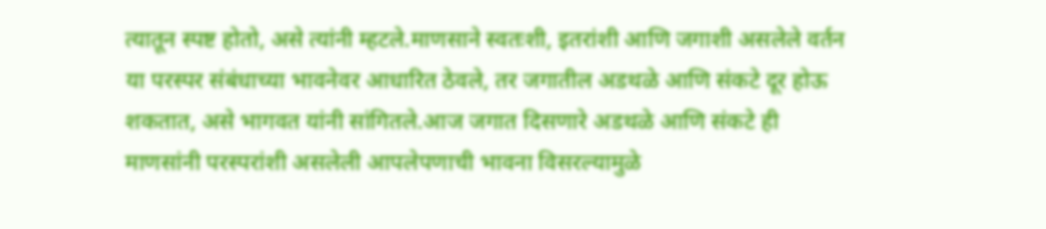त्यातून स्पष्ट होतो, असे त्यांनी म्हटले.माणसाने स्वतःशी, इतरांशी आणि जगाशी असलेले वर्तन या परस्पर संबंधाच्या भावनेवर आधारित ठेवले, तर जगातील अडथळे आणि संकटे दूर होऊ शकतात, असे भागवत यांनी सांगितले.आज जगात दिसणारे अडथळे आणि संकटे ही माणसांनी परस्परांशी असलेली आपलेपणाची भावना विसरल्यामुळे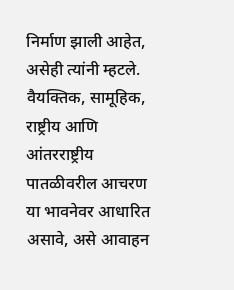निर्माण झाली आहेत, असेही त्यांनी म्हटले. वैयक्तिक, सामूहिक, राष्ट्रीय आणि आंतरराष्ट्रीय पातळीवरील आचरण या भावनेवर आधारित असावे, असे आवाहन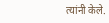त्यांनी केले.